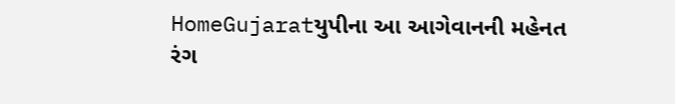HomeGujaratયુપીના આ આગેવાનની મહેનત રંગ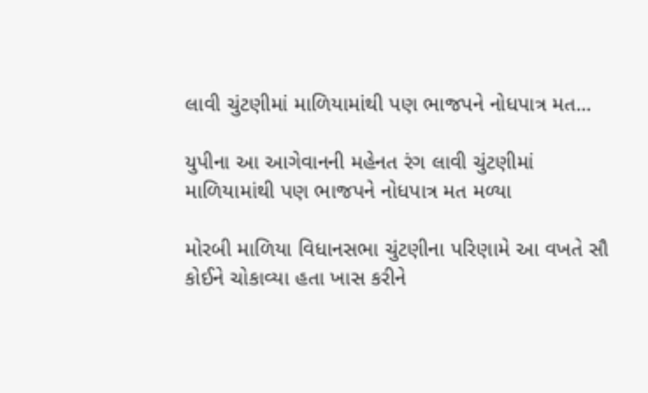લાવી ચુંટણીમાં માળિયામાંથી પણ ભાજપને નોધપાત્ર મત...

યુપીના આ આગેવાનની મહેનત રંગ લાવી ચુંટણીમાં માળિયામાંથી પણ ભાજપને નોધપાત્ર મત મળ્યા

મોરબી માળિયા વિધાનસભા ચુંટણીના પરિણામે આ વખતે સૌ કોઈને ચોકાવ્યા હતા ખાસ કરીને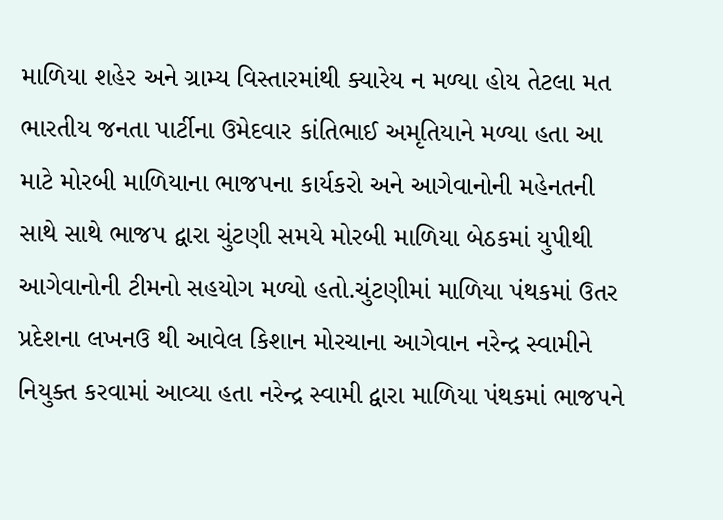માળિયા શહેર અને ગ્રામ્ય વિસ્તારમાંથી ક્યારેય ન મળ્યા હોય તેટલા મત ભારતીય જનતા પાર્ટીના ઉમેદવાર કાંતિભાઈ અમૃતિયાને મળ્યા હતા આ માટે મોરબી માળિયાના ભાજપના કાર્યકરો અને આગેવાનોની મહેનતની સાથે સાથે ભાજપ દ્વારા ચુંટણી સમયે મોરબી માળિયા બેઠકમાં યુપીથી આગેવાનોની ટીમનો સહયોગ મળ્યો હતો.ચુંટણીમાં માળિયા પંથકમાં ઉતર પ્રદેશના લખનઉ થી આવેલ કિશાન મોરચાના આગેવાન નરેન્દ્ર સ્વામીને નિયુક્ત કરવામાં આવ્યા હતા નરેન્દ્ર સ્વામી દ્વારા માળિયા પંથકમાં ભાજપને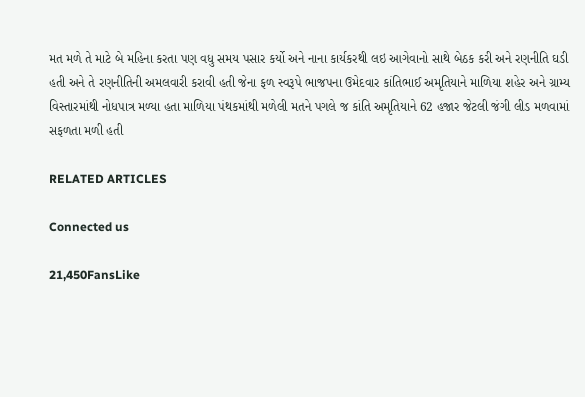મત મળે તે માટે બે મહિના કરતા પણ વધુ સમય પસાર કર્યો અને નાના કાર્યકરથી લઇ આગેવાનો સાથે બેઠક કરી અને રણનીતિ ઘડી હતી અને તે રણનીતિની અમલવારી કરાવી હતી જેના ફળ સ્વરૂપે ભાજપના ઉમેદવાર કાંતિભાઈ અમૃતિયાને માળિયા શહેર અને ગ્રામ્ય વિસ્તારમાંથી નોધપાત્ર મળ્યા હતા માળિયા પંથકમાંથી મળેલી મતને પગલે જ કાંતિ અમૃતિયાને 62 હજાર જેટલી જંગી લીડ મળવામાં સફળતા મળી હતી

RELATED ARTICLES

Connected us

21,450FansLike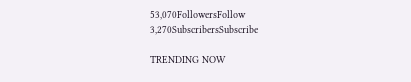53,070FollowersFollow
3,270SubscribersSubscribe

TRENDING NOW